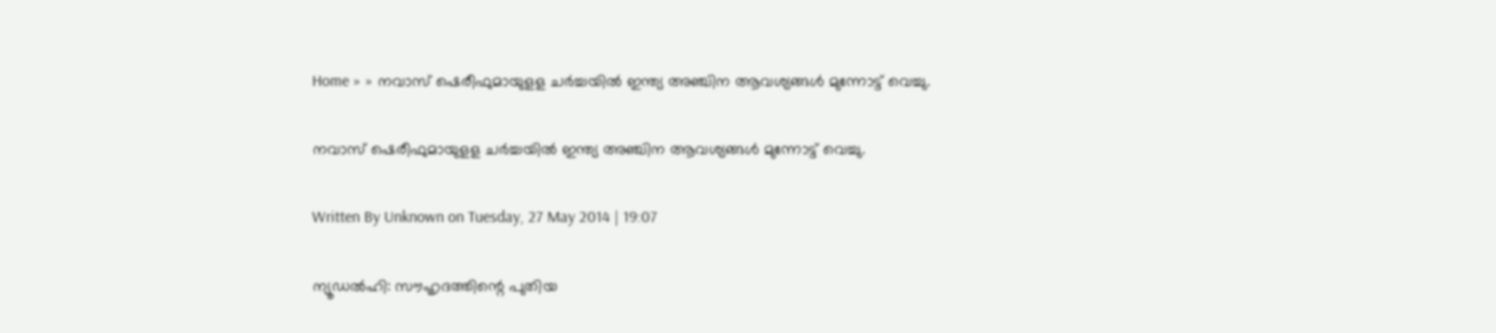Home » » നവാസ് ഷെരീഫുമായുളള ചര്‍ച്ചയില്‍ ഇന്ത്യ അഞ്ചിന ആവശ്യങ്ങള്‍ മുന്നോട്ട് വെച്ചു.

നവാസ് ഷെരീഫുമായുളള ചര്‍ച്ചയില്‍ ഇന്ത്യ അഞ്ചിന ആവശ്യങ്ങള്‍ മുന്നോട്ട് വെച്ചു.

Written By Unknown on Tuesday, 27 May 2014 | 19:07

ന്യൂഡല്‍ഹി: സൗഹൃദത്തിന്റെ പുതിയ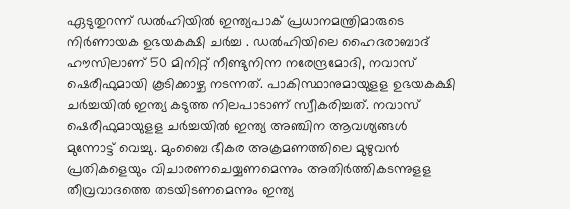ഏടുതുറന്ന് ഡല്‍ഹിയില്‍ ഇന്ത്യപാക് പ്രധാനമന്ത്രിമാരുടെ നിര്‍ണായക ഉഭയകക്ഷി ചര്‍ച്ച . ഡല്‍ഹിയിലെ ഹൈദരാബാദ് ഹൗസിലാണ് 50 മിനിറ്റ് നീണ്ടുനിന്ന നരേന്ദ്രമോദി, നവാസ് ഷെരീഫുമായി കൂടിക്കാഴ്ച നടന്നത്. പാകിസ്ഥാനുമായുളള ഉഭയകക്ഷി ചര്‍ച്ചയില്‍ ഇന്ത്യ കടുത്ത നിലപാടാണ് സ്വീകരിച്ചത്. നവാസ് ഷെരീഫുമായുളള ചര്‍ച്ചയില്‍ ഇന്ത്യ അഞ്ചിന ആവശ്യങ്ങള്‍ മുന്നോട്ട് വെച്ചു. മുംബൈ ഭീകര അക്രമണത്തിലെ മുഴുവന്‍ പ്രതികളെയും വിചാരണചെയ്യണമെന്നും അതിര്‍ത്തികടന്നുളള തീവ്രവാദത്തെ തടയിടണമെന്നും ഇന്ത്യ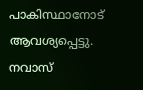പാകിസ്ഥാനോട്‌ ആവശ്യപ്പെട്ടു. നവാസ്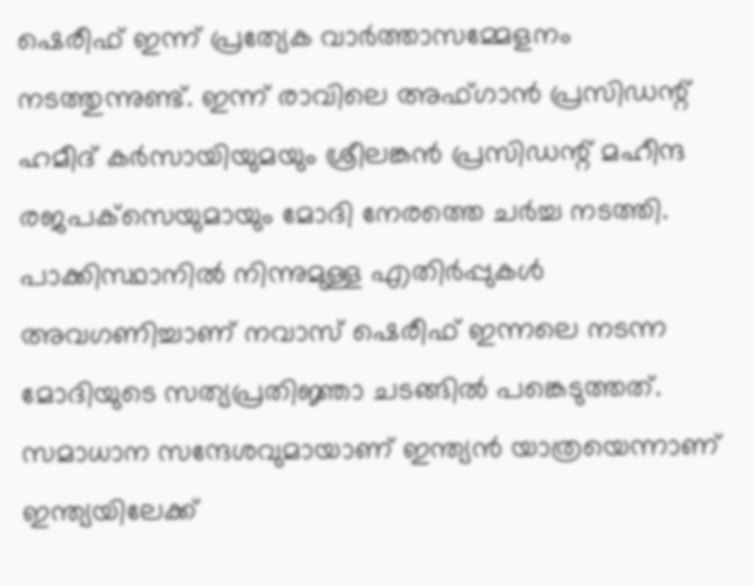ഷെരീഫ് ഇന്ന് പ്രത്യേക വാര്‍ത്താസമ്മേളനം നടത്തുന്നുണ്ട്. ഇന്ന് രാവിലെ അഫ്ഗാന്‍ പ്രസിഡന്റ് ഹമീദ് കര്‍സായിയുമയും ശ്രീലങ്കന്‍ പ്രസിഡന്റ് മഹീന്ദ രജപക്‌സെയുമായും മോദി നേരത്തെ ചര്‍ച്ച നടത്തി.  പാക്കിസ്ഥാനില്‍ നിന്നുമുള്ള എതിര്‍പ്പുകള്‍ അവഗണിച്ചാണ് നവാസ് ഷെരീഫ് ഇന്നലെ നടന്ന മോദിയുടെ സത്യപ്രതിജ്ഞാ ചടങ്ങില്‍ പങ്കെടുത്തത്. സമാധാന സന്ദേശവുമായാണ് ഇന്ത്യന്‍ യാത്രയെന്നാണ് ഇന്ത്യയിലേക്ക്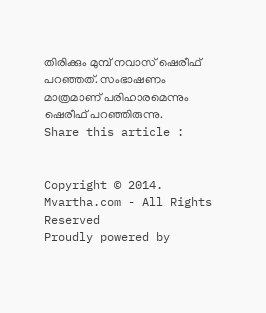തിരിക്കും മുമ്പ് നവാസ് ഷെരീഫ് പറഞ്ഞത്. സംഭാഷണം മാത്രമാണ് പരിഹാരമെന്നും ഷെരീഫ് പറഞ്ഞിരുന്നു.
Share this article :


Copyright © 2014. Mvartha.com - All Rights Reserved
Proudly powered by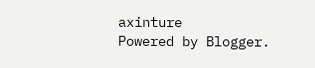axinture
Powered by Blogger.